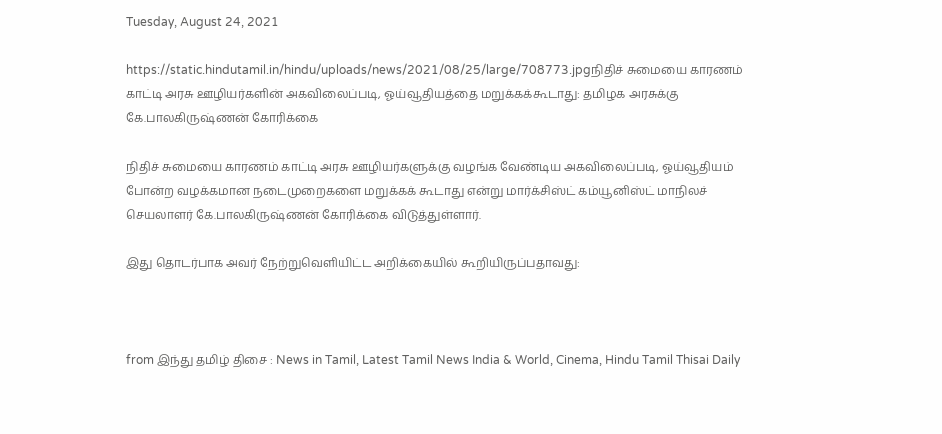Tuesday, August 24, 2021

https://static.hindutamil.in/hindu/uploads/news/2021/08/25/large/708773.jpgநிதிச் சுமையை காரணம் காட்டி அரசு ஊழியர்களின் அகவிலைப்படி, ஓய்வூதியத்தை மறுக்கக்கூடாது: தமிழக அரசுக்கு கே.பாலகிருஷ்ணன் கோரிக்கை

நிதிச் சுமையை காரணம் காட்டி அரசு ஊழியர்களுக்கு வழங்க வேண்டிய அகவிலைப்படி, ஓய்வூதியம் போன்ற வழக்கமான நடைமுறைகளை மறுக்கக் கூடாது என்று மார்க்சிஸ்ட் கம்யூனிஸ்ட் மாநிலச் செயலாளர் கே.பாலகிருஷ்ணன் கோரிக்கை விடுத்துள்ளார்.

இது தொடர்பாக அவர் நேற்றுவெளியிட்ட அறிக்கையில் கூறியிருப்பதாவது:



from இந்து தமிழ் திசை : News in Tamil, Latest Tamil News India & World, Cinema, Hindu Tamil Thisai Daily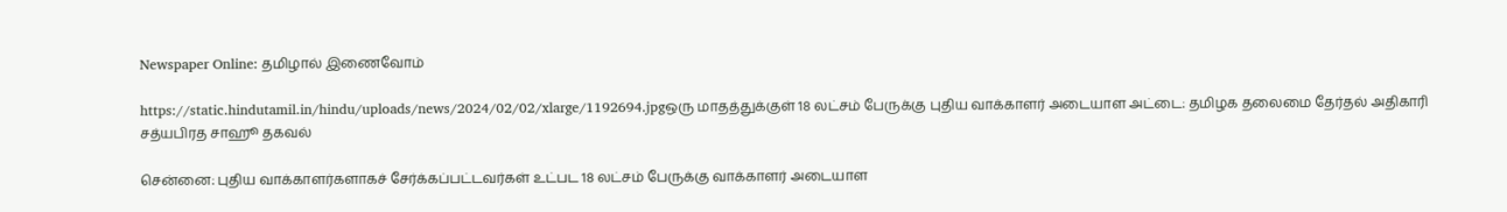Newspaper Online: தமிழால் இணைவோம்

https://static.hindutamil.in/hindu/uploads/news/2024/02/02/xlarge/1192694.jpgஒரு மாதத்துக்குள் 18 லட்சம் பேருக்கு புதிய வாக்காளர் அடையாள அட்டை: தமிழக தலைமை தேர்தல் அதிகாரி சத்யபிரத சாஹூ தகவல்

சென்னை: புதிய வாக்காளர்களாகச் சேர்க்கப்பட்டவர்கள் உட்பட 18 லட்சம் பேருக்கு வாக்காளர் அடையாள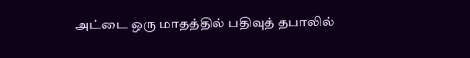அட்டை ஒரு மாதத்தில் பதிவுத் தபாலில்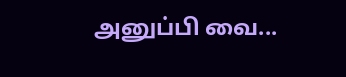அனுப்பி வை...